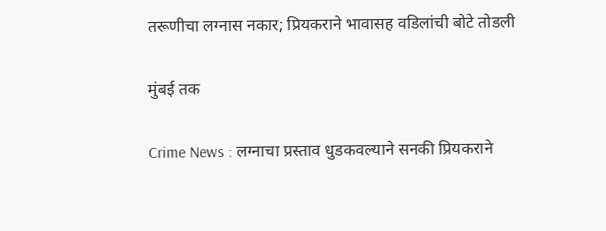तरूणीचा लग्नास नकार; प्रियकराने भावासह वडिलांची बोटे तोडली

मुंबई तक

Crime News : लग्नाचा प्रस्ताव धुडकवल्याने सनकी प्रियकराने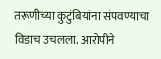तरूणीच्या कुटुंबियांना संपवण्याचा विडाच उचलला. आरोपीने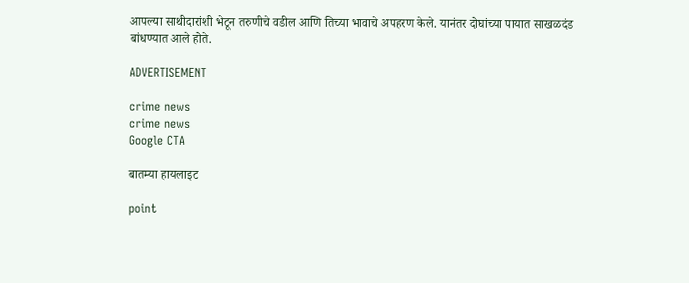आपल्या साथीदारांशी भेटून तरुणीचे वडील आणि तिच्या भावाचे अपहरण केले. यानंतर दोघांच्या पायात साखळदंड बांधण्यात आले होते.

ADVERTISEMENT

crime news
crime news
Google CTA

बातम्या हायलाइट

point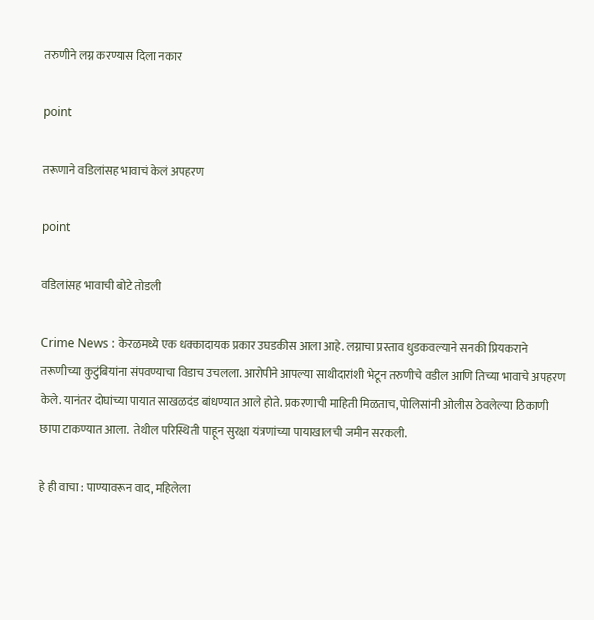तरुणीने लग्न करण्यास दिला नकार

point

तरूणाने वडिलांसह भावाचं केलं अपहरण

point

वडिलांसह भावाची बोटे तोडली

Crime News : केरळमध्ये एक धक्कादायक प्रकार उघडकीस आला आहे. लग्नाचा प्रस्ताव धुडकवल्याने सनकी प्रियकराने तरूणीच्या कुटुंबियांना संपवण्याचा विडाच उचलला. आरोपीने आपल्या साथीदारांशी भेटून तरुणीचे वडील आणि तिच्या भावाचे अपहरण केले. यानंतर दोघांच्या पायात साखळदंड बांधण्यात आले होते. प्रकरणाची माहिती मिळताच, पोलिसांनी ओलीस ठेवलेल्या ठिकाणी छापा टाकण्यात आला.  तेथील परिस्थिती पाहून सुरक्षा यंत्रणांच्या पायाखालची जमीन सरकली.

हे ही वाचा : पाण्यावरून वाद, महिलेला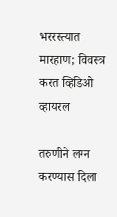भररस्त्यात मारहाण; विवस्त्र करत व्हिडिओ व्हायरल

तरुणीने लग्न करण्यास दिला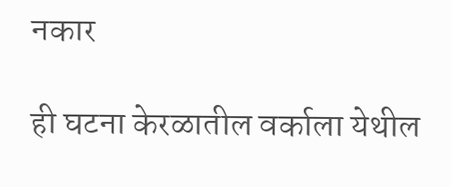नकार

ही घटना केरळातील वर्काला येथील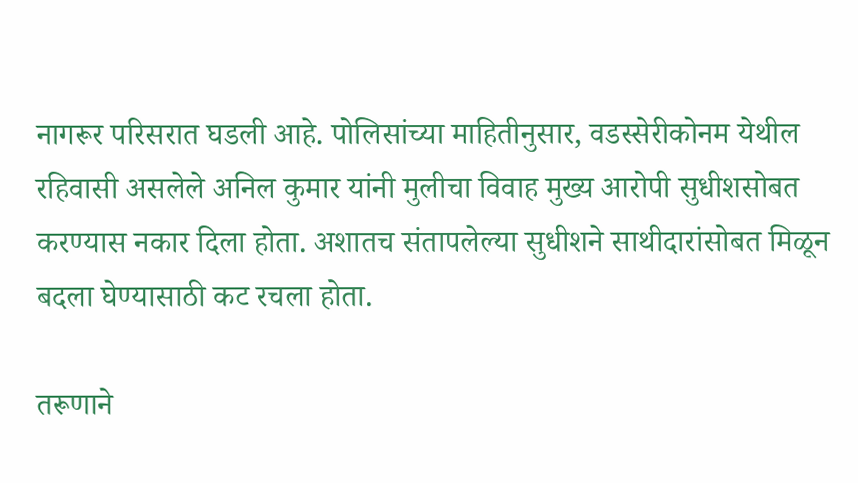नागरूर परिसरात घडली आहे. पोलिसांच्या माहितीनुसार, वडस्सेरीकोनम येथील रहिवासी असलेले अनिल कुमार यांनी मुलीचा विवाह मुख्य आरोपी सुधीशसोबत करण्यास नकार दिला होता. अशातच संतापलेल्या सुधीशने साथीदारांसोबत मिळून बदला घेण्यासाठी कट रचला होता.

तरूणाने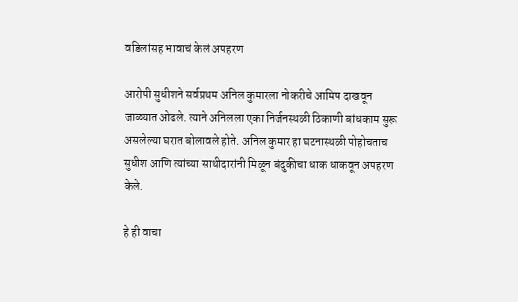वडिलांसह भावाचं केलं अपहरण

आरोपी सुधीशने सर्वप्रथम अनिल कुमारला नोकरीचे आमिष दाखवून जाळ्यात ओढले. त्याने अनिलला एका निर्जनस्थळी ठिकाणी बांधकाम सुरू असलेल्या घरात बोलावले होते. अनिल कुमार हा घटनास्थळी पोहोचताच सुधीश आणि त्यांच्या साथीदारांनी मिळून बंदुकीचा धाक धाकवून अपहरण केले.

हे ही वाचा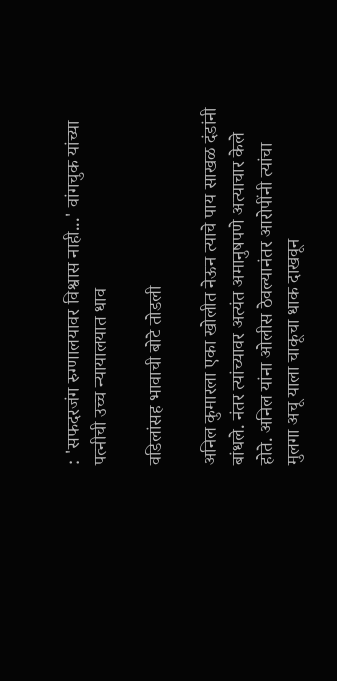: 'सफदरजंग रुग्णालयावर विश्वास नाही...' वांगचुक यांच्या पत्नीची उच्च न्यायालयात धाव

वडिलांसह भावाची बोटे तोडली

अनिल कुमारला एका खोलीत नेऊन त्याचे पाय साखळ दंडांनी बांधले. नंतर त्यांच्यावर अत्यंत अमानुषपणे अत्याचार केले होते. अनिल यांना ओलीस ठेवल्यानंतर आरोपींनी त्यांचा मुलगा अचू याला चाकूचा धाक दाखवून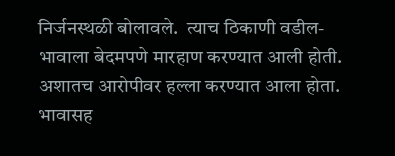निर्जनस्थळी बोलावले.  त्याच ठिकाणी वडील-भावाला बेदमपणे मारहाण करण्यात आली होती. अशातच आरोपीवर हल्ला करण्यात आला होता. भावासह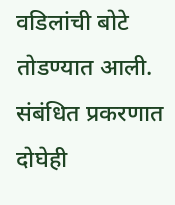वडिलांची बोटे तोडण्यात आली. संबंधित प्रकरणात दोघेही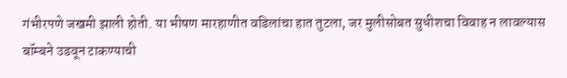गंभीरपणे जखमी झाली होती. या भीषण मारहाणीत वडिलांचा हात तुटला, जर मुलीसोबत सुधीशचा विवाह न लावल्यास बॉम्बने उडवून टाकण्याची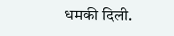धमकी दिली.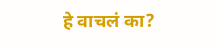हे वाचलं का?